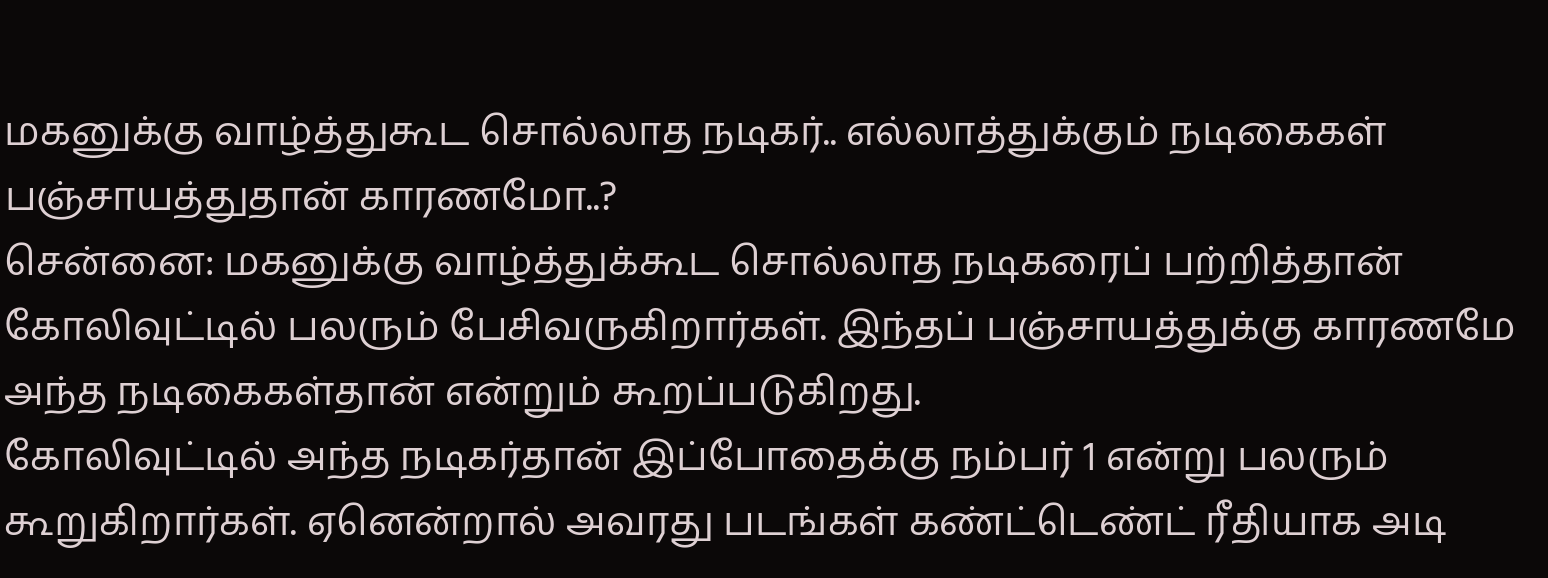மகனுக்கு வாழ்த்துகூட சொல்லாத நடிகர்.. எல்லாத்துக்கும் நடிகைகள் பஞ்சாயத்துதான் காரணமோ..?
சென்னை: மகனுக்கு வாழ்த்துக்கூட சொல்லாத நடிகரைப் பற்றித்தான் கோலிவுட்டில் பலரும் பேசிவருகிறார்கள். இந்தப் பஞ்சாயத்துக்கு காரணமே அந்த நடிகைகள்தான் என்றும் கூறப்படுகிறது.
கோலிவுட்டில் அந்த நடிகர்தான் இப்போதைக்கு நம்பர் 1 என்று பலரும் கூறுகிறார்கள். ஏனென்றால் அவரது படங்கள் கண்ட்டெண்ட் ரீதியாக அடி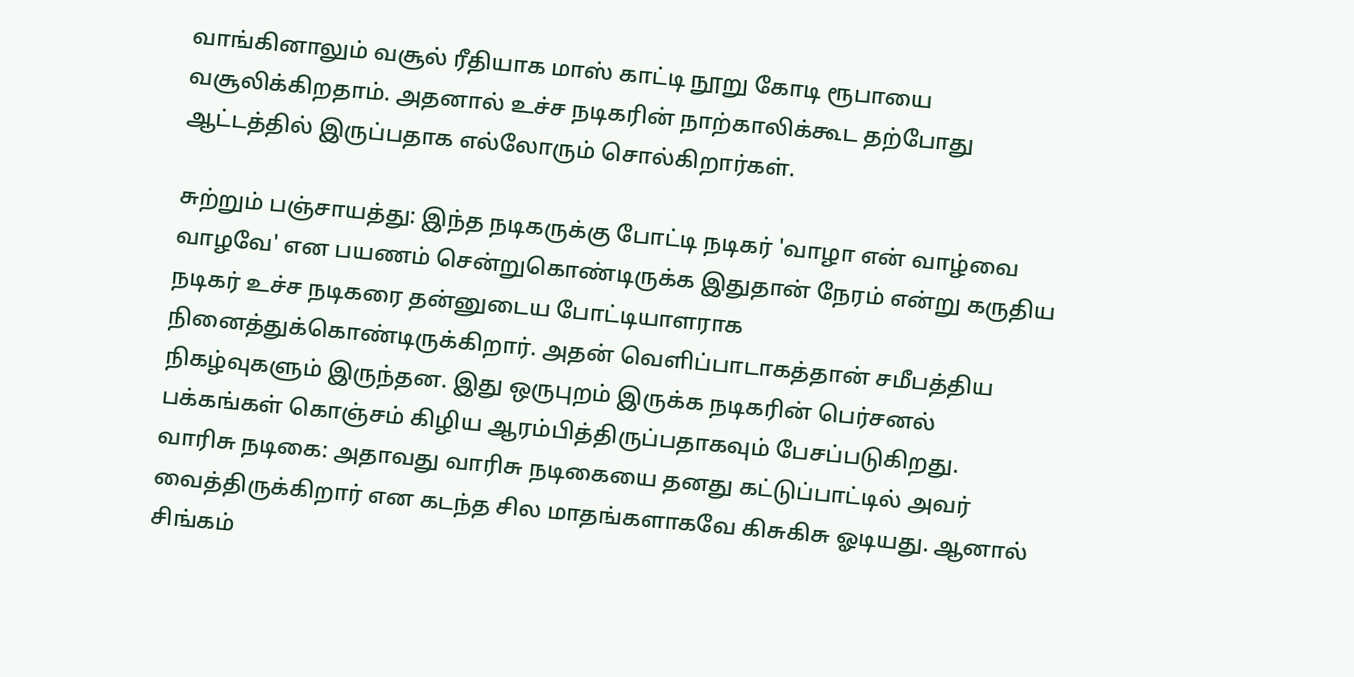வாங்கினாலும் வசூல் ரீதியாக மாஸ் காட்டி நூறு கோடி ரூபாயை வசூலிக்கிறதாம். அதனால் உச்ச நடிகரின் நாற்காலிக்கூட தற்போது ஆட்டத்தில் இருப்பதாக எல்லோரும் சொல்கிறார்கள்.

சுற்றும் பஞ்சாயத்து: இந்த நடிகருக்கு போட்டி நடிகர் 'வாழா என் வாழ்வை வாழவே' என பயணம் சென்றுகொண்டிருக்க இதுதான் நேரம் என்று கருதிய நடிகர் உச்ச நடிகரை தன்னுடைய போட்டியாளராக நினைத்துக்கொண்டிருக்கிறார். அதன் வெளிப்பாடாகத்தான் சமீபத்திய நிகழ்வுகளும் இருந்தன. இது ஒருபுறம் இருக்க நடிகரின் பெர்சனல் பக்கங்கள் கொஞ்சம் கிழிய ஆரம்பித்திருப்பதாகவும் பேசப்படுகிறது.
வாரிசு நடிகை: அதாவது வாரிசு நடிகையை தனது கட்டுப்பாட்டில் அவர் வைத்திருக்கிறார் என கடந்த சில மாதங்களாகவே கிசுகிசு ஓடியது. ஆனால் சிங்கம்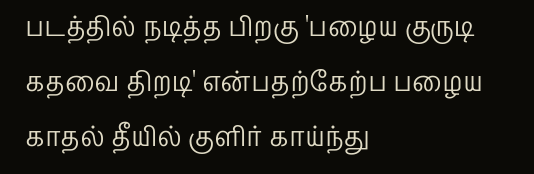படத்தில் நடித்த பிறகு 'பழைய குருடி கதவை திறடி' என்பதற்கேற்ப பழைய காதல் தீயில் குளிர் காய்ந்து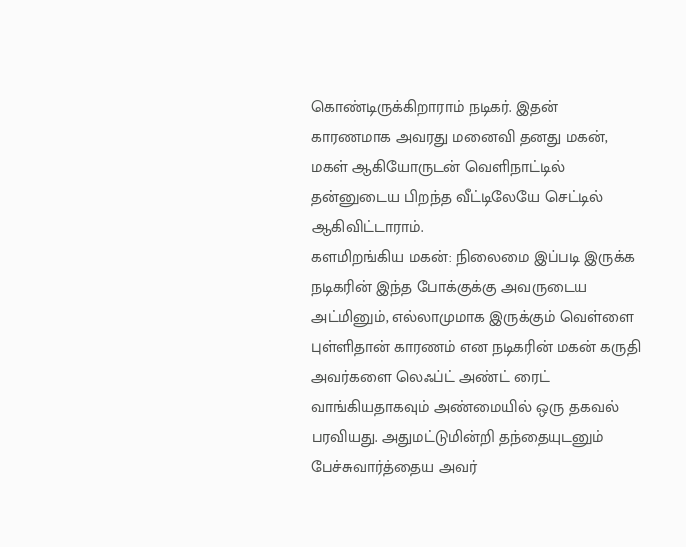கொண்டிருக்கிறாராம் நடிகர். இதன் காரணமாக அவரது மனைவி தனது மகன், மகள் ஆகியோருடன் வெளிநாட்டில் தன்னுடைய பிறந்த வீட்டிலேயே செட்டில் ஆகிவிட்டாராம்.
களமிறங்கிய மகன்: நிலைமை இப்படி இருக்க நடிகரின் இந்த போக்குக்கு அவருடைய அட்மினும், எல்லாமுமாக இருக்கும் வெள்ளை புள்ளிதான் காரணம் என நடிகரின் மகன் கருதி அவர்களை லெஃப்ட் அண்ட் ரைட் வாங்கியதாகவும் அண்மையில் ஒரு தகவல் பரவியது. அதுமட்டுமின்றி தந்தையுடனும் பேச்சுவார்த்தைய அவர்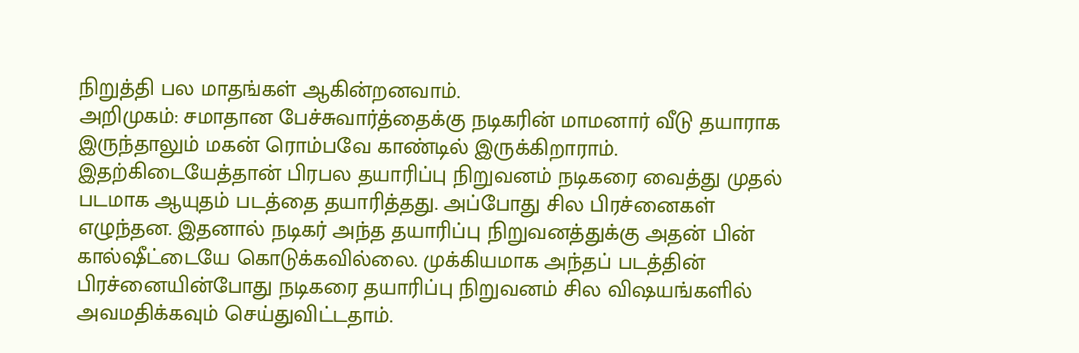நிறுத்தி பல மாதங்கள் ஆகின்றனவாம்.
அறிமுகம்: சமாதான பேச்சுவார்த்தைக்கு நடிகரின் மாமனார் வீடு தயாராக இருந்தாலும் மகன் ரொம்பவே காண்டில் இருக்கிறாராம். இதற்கிடையேத்தான் பிரபல தயாரிப்பு நிறுவனம் நடிகரை வைத்து முதல் படமாக ஆயுதம் படத்தை தயாரித்தது. அப்போது சில பிரச்னைகள் எழுந்தன. இதனால் நடிகர் அந்த தயாரிப்பு நிறுவனத்துக்கு அதன் பின் கால்ஷீட்டையே கொடுக்கவில்லை. முக்கியமாக அந்தப் படத்தின் பிரச்னையின்போது நடிகரை தயாரிப்பு நிறுவனம் சில விஷயங்களில் அவமதிக்கவும் செய்துவிட்டதாம்.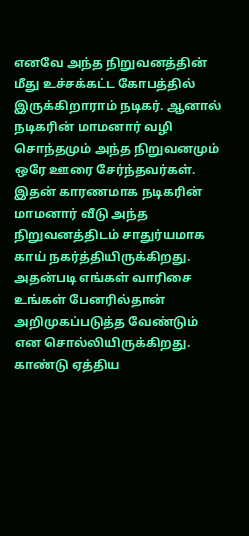எனவே அந்த நிறுவனத்தின் மீது உச்சக்கட்ட கோபத்தில் இருக்கிறாராம் நடிகர். ஆனால் நடிகரின் மாமனார் வழி சொந்தமும் அந்த நிறுவனமும் ஒரே ஊரை சேர்ந்தவர்கள். இதன் காரணமாக நடிகரின் மாமனார் வீடு அந்த நிறுவனத்திடம் சாதுர்யமாக காய் நகர்த்தியிருக்கிறது. அதன்படி எங்கள் வாரிசை உங்கள் பேனரில்தான் அறிமுகப்படுத்த வேண்டும் என சொல்லியிருக்கிறது.
காண்டு ஏத்திய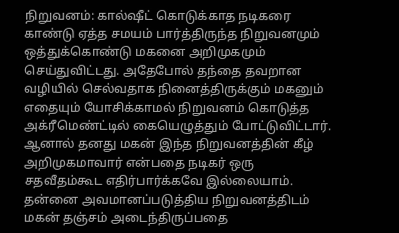நிறுவனம்: கால்ஷீட் கொடுக்காத நடிகரை காண்டு ஏத்த சமயம் பார்த்திருந்த நிறுவனமும் ஒத்துக்கொண்டு மகனை அறிமுகமும் செய்துவிட்டது. அதேபோல் தந்தை தவறான வழியில் செல்வதாக நினைத்திருக்கும் மகனும் எதையும் யோசிக்காமல் நிறுவனம் கொடுத்த அக்ரீமெண்ட்டில் கையெழுத்தும் போட்டுவிட்டார்.
ஆனால் தனது மகன் இந்த நிறுவனத்தின் கீழ் அறிமுகமாவார் என்பதை நடிகர் ஒரு சதவீதம்கூட எதிர்பார்க்கவே இல்லையாம். தன்னை அவமானப்படுத்திய நிறுவனத்திடம் மகன் தஞ்சம் அடைந்திருப்பதை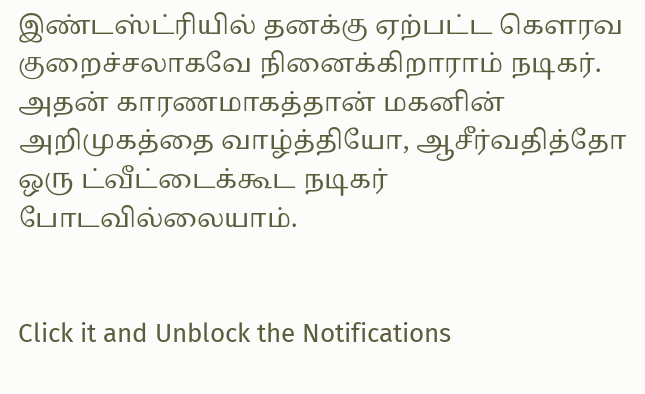இண்டஸ்ட்ரியில் தனக்கு ஏற்பட்ட கௌரவ குறைச்சலாகவே நினைக்கிறாராம் நடிகர். அதன் காரணமாகத்தான் மகனின் அறிமுகத்தை வாழ்த்தியோ, ஆசீர்வதித்தோ ஒரு ட்வீட்டைக்கூட நடிகர் போடவில்லையாம்.


Click it and Unblock the Notifications